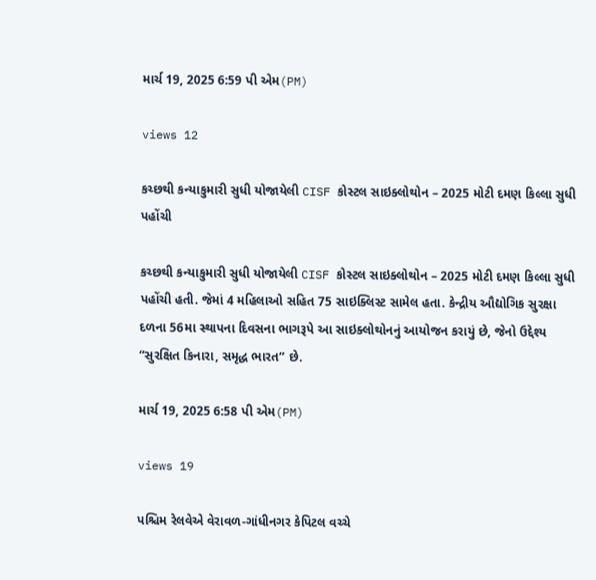માર્ચ 19, 2025 6:59 પી એમ(PM)

views 12

કચ્છથી કન્યાકુમારી સુધી યોજાયેલી CISF કોસ્ટલ સાઇક્લોથોન – 2025 મોટી દમણ કિલ્લા સુધી પહોંચી

કચ્છથી કન્યાકુમારી સુધી યોજાયેલી CISF કોસ્ટલ સાઇક્લોથોન – 2025 મોટી દમણ કિલ્લા સુધી પહોંચી હતી. જેમાં 4 મહિલાઓ સહિત 75 સાઇક્લિસ્ટ સામેલ હતા. કેન્દ્રીય ઔદ્યોગિક સુરક્ષા દળના 56મા સ્થાપના દિવસના ભાગરૂપે આ સાઇક્લોથોનનું આયોજન કરાયું છે, જેનો ઉદ્દેશ્ય “સુરક્ષિત કિનારા, સમૃદ્ધ ભારત” છે.

માર્ચ 19, 2025 6:58 પી એમ(PM)

views 19

પશ્ચિમ રેલવેએ વેરાવળ-ગાંધીનગર કેપિટલ વચ્ચે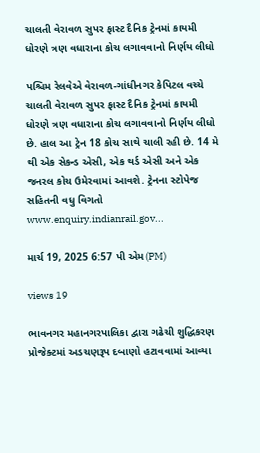ચાલતી વેરાવળ સુપર ફાસ્ટ દૈનિક ટ્રેનમાં કાયમી ધોરણે ત્રણ વધારાના કોચ લગાવવાનો નિર્ણય લીધો

પશ્ચિમ રેલવેએ વેરાવળ-ગાંધીનગર કેપિટલ વચ્ચે ચાલતી વેરાવળ સુપર ફાસ્ટ દૈનિક ટ્રેનમાં કાયમી ધોરણે ત્રણ વધારાના કોચ લગાવવાનો નિર્ણય લીધો છે. હાલ આ ટ્રેન 18 કોચ સાથે ચાલી રહી છે. 14 મે થી એક સેકન્ડ એસી, એક થર્ડ એસી અને એક જનરલ કોચ ઉમેરવામાં આવશે. ટ્રેનના સ્ટોપેજ સહિતની વધુ વિગતો www.enquiry.indianrail.gov...

માર્ચ 19, 2025 6:57 પી એમ(PM)

views 19

ભાવનગર મહાનગરપાલિકા દ્વારા ગઢેચી શુદ્ધિકરણ પ્રોજેક્ટમાં અડચણરૂપ દબાણો હટાવવામાં આવ્યા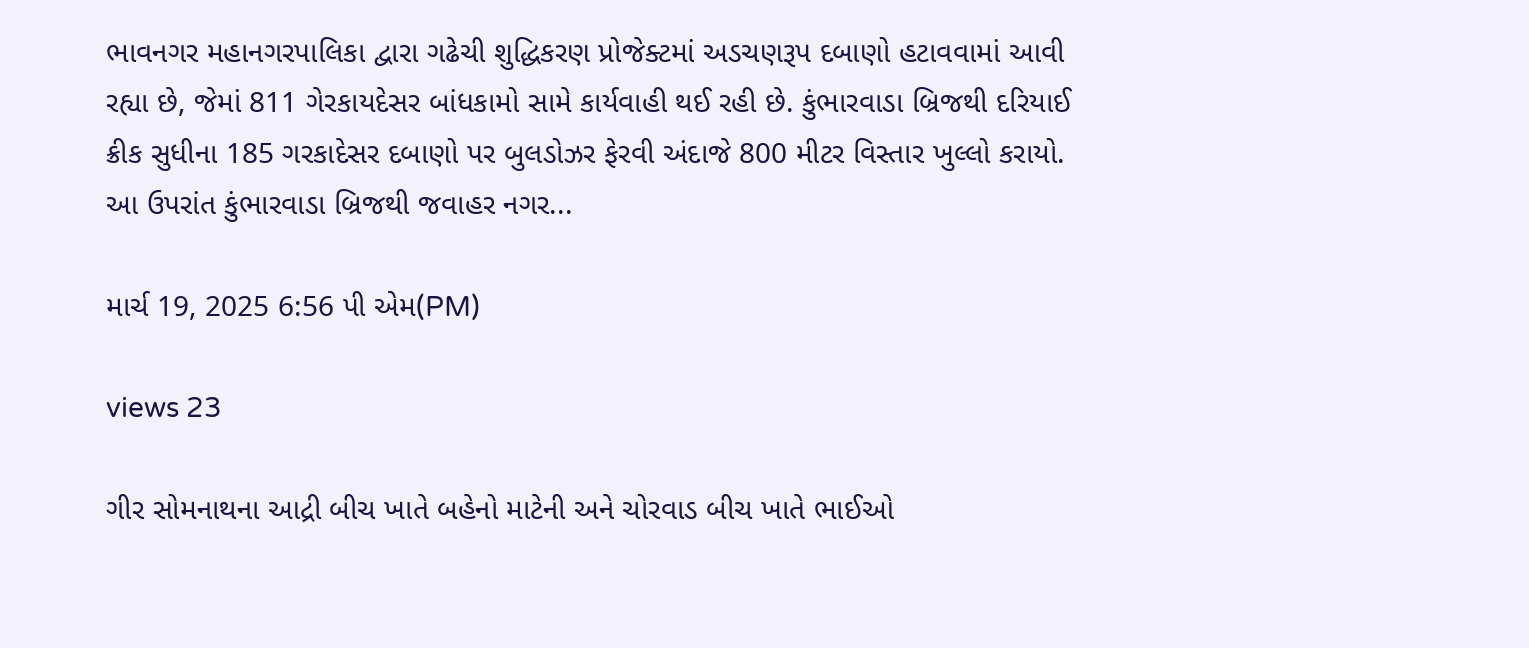ભાવનગર મહાનગરપાલિકા દ્વારા ગઢેચી શુદ્ધિકરણ પ્રોજેક્ટમાં અડચણરૂપ દબાણો હટાવવામાં આવી રહ્યા છે, જેમાં 811 ગેરકાયદેસર બાંધકામો સામે કાર્યવાહી થઈ રહી છે. કુંભારવાડા બ્રિજથી દરિયાઈ ક્રીક સુધીના 185 ગરકાદેસર દબાણો પર બુલડોઝર ફેરવી અંદાજે 800 મીટર વિસ્તાર ખુલ્લો કરાયો. આ ઉપરાંત કુંભારવાડા બ્રિજથી જવાહર નગર...

માર્ચ 19, 2025 6:56 પી એમ(PM)

views 23

ગીર સોમનાથના આદ્રી બીચ ખાતે બહેનો માટેની અને ચોરવાડ બીચ ખાતે ભાઈઓ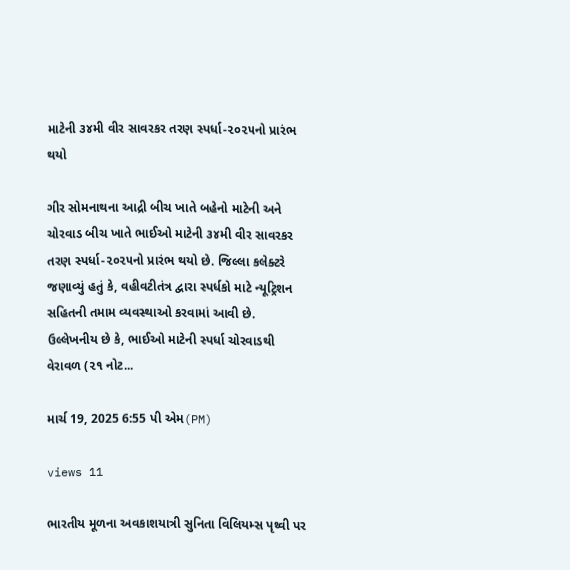માટેની ૩૪મી વીર સાવરકર તરણ સ્પર્ધા-૨૦૨૫નો પ્રારંભ થયો

ગીર સોમનાથના આદ્રી બીચ ખાતે બહેનો માટેની અને ચોરવાડ બીચ ખાતે ભાઈઓ માટેની ૩૪મી વીર સાવરકર તરણ સ્પર્ધા-૨૦૨૫નો પ્રારંભ થયો છે. જિલ્લા કલેક્ટરે જણાવ્યું હતું કે, વહીવટીતંત્ર દ્વારા સ્પર્ધકો માટે ન્યૂટ્રિશન સહિતની તમામ વ્યવસ્થાઓ કરવામાં આવી છે. ઉલ્લેખનીય છે કે, ભાઈઓ માટેની સ્પર્ધા ચોરવાડથી વેરાવળ (૨૧ નોટ...

માર્ચ 19, 2025 6:55 પી એમ(PM)

views 11

ભારતીય મૂળના અવકાશયાત્રી સુનિતા વિલિયમ્સ પૃથ્વી પર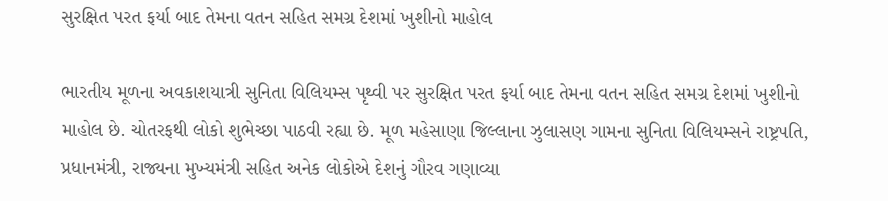સુરક્ષિત પરત ફર્યા બાદ તેમના વતન સહિત સમગ્ર દેશમાં ખુશીનો માહોલ

ભારતીય મૂળના અવકાશયાત્રી સુનિતા વિલિયમ્સ પૃથ્વી પર સુરક્ષિત પરત ફર્યા બાદ તેમના વતન સહિત સમગ્ર દેશમાં ખુશીનો માહોલ છે. ચોતરફથી લોકો શુભેચ્છા પાઠવી રહ્યા છે. મૂળ મહેસાણા જિલ્લાના ઝુલાસણ ગામના સુનિતા વિલિયમ્સને રાષ્ટ્રપતિ, પ્રધાનમંત્રી, રાજ્યના મુખ્યમંત્રી સહિત અનેક લોકોએ દેશનું ગૌરવ ગણાવ્યા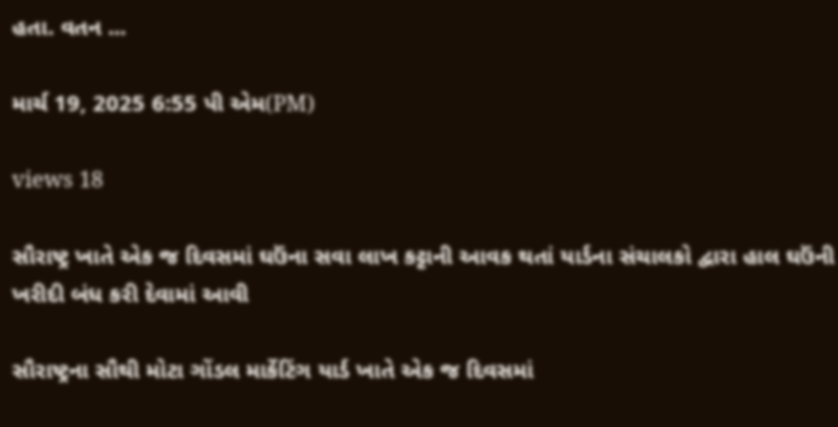હતા. વતન ...

માર્ચ 19, 2025 6:55 પી એમ(PM)

views 18

સૌરાષ્ટ્ર ખાતે એક જ દિવસમાં ઘઉંના સવા લાખ કટ્ટાની આવક થતાં યાર્ડના સંચાલકો દ્વારા હાલ ઘઉંની ખરીદી બંધ કરી દેવામાં આવી

સૌરાષ્ટ્રના સૌથી મોટા ગોંડલ માર્કેટિંગ યાર્ડ ખાતે એક જ દિવસમાં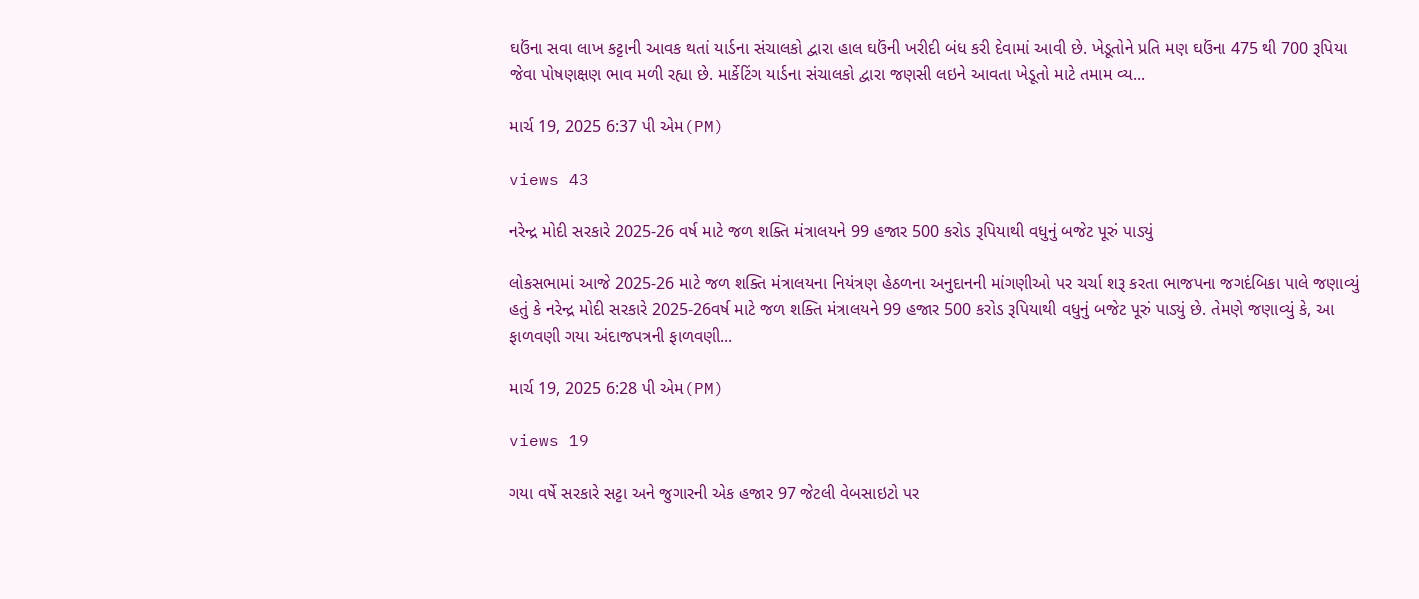ઘઉંના સવા લાખ કટ્ટાની આવક થતાં યાર્ડના સંચાલકો દ્વારા હાલ ઘઉંની ખરીદી બંધ કરી દેવામાં આવી છે. ખેડૂતોને પ્રતિ મણ ઘઉંના 475 થી 700 રૂપિયા જેવા પોષણક્ષણ ભાવ મળી રહ્યા છે. માર્કેટિંગ યાર્ડના સંચાલકો દ્વારા જણસી લઇને આવતા ખેડૂતો માટે તમામ વ્ય...

માર્ચ 19, 2025 6:37 પી એમ(PM)

views 43

નરેન્દ્ર મોદી સરકારે 2025-26 વર્ષ માટે જળ શક્તિ મંત્રાલયને 99 હજાર 500 કરોડ રૂપિયાથી વધુનું બજેટ પૂરું પાડ્યું

લોકસભામાં આજે 2025-26 માટે જળ શક્તિ મંત્રાલયના નિયંત્રણ હેઠળના અનુદાનની માંગણીઓ પર ચર્ચા શરૂ કરતા ભાજપના જગદંબિકા પાલે જણાવ્યું હતું કે નરેન્દ્ર મોદી સરકારે 2025-26વર્ષ માટે જળ શક્તિ મંત્રાલયને 99 હજાર 500 કરોડ રૂપિયાથી વધુનું બજેટ પૂરું પાડ્યું છે. તેમણે જણાવ્યું કે, આ ફાળવણી ગયા અંદાજપત્રની ફાળવણી...

માર્ચ 19, 2025 6:28 પી એમ(PM)

views 19

ગયા વર્ષે સરકારે સટ્ટા અને જુગારની એક હજાર 97 જેટલી વેબસાઇટો પર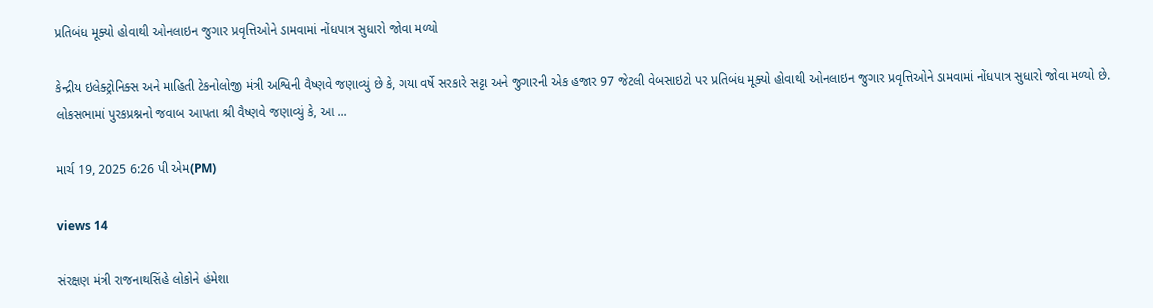પ્રતિબંધ મૂક્યો હોવાથી ઓનલાઇન જુગાર પ્રવૃત્તિઓને ડામવામાં નોંધપાત્ર સુધારો જોવા મળ્યો

કેન્દ્રીય ઇલેક્ટ્રોનિક્સ અને માહિતી ટેકનોલોજી મંત્રી અશ્વિની વૈષ્ણવે જણાવ્યું છે કે, ગયા વર્ષે સરકારે સટ્ટા અને જુગારની એક હજાર 97 જેટલી વેબસાઇટો પર પ્રતિબંધ મૂક્યો હોવાથી ઓનલાઇન જુગાર પ્રવૃત્તિઓને ડામવામાં નોંધપાત્ર સુધારો જોવા મળ્યો છે. લોકસભામાં પુરકપ્રશ્નનો જવાબ આપતા શ્રી વૈષ્ણવે જણાવ્યું કે, આ ...

માર્ચ 19, 2025 6:26 પી એમ(PM)

views 14

સંરક્ષણ મંત્રી રાજનાથસિંહે લોકોને હંમેશા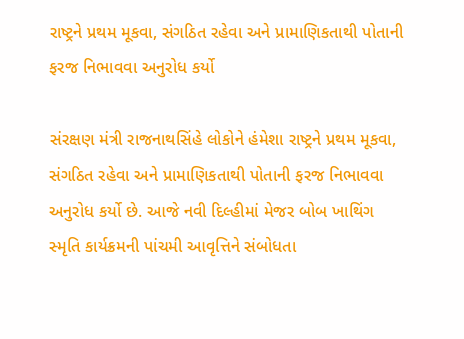રાષ્ટ્રને પ્રથમ મૂકવા, સંગઠિત રહેવા અને પ્રામાણિકતાથી પોતાની ફરજ નિભાવવા અનુરોધ કર્યો

સંરક્ષણ મંત્રી રાજનાથસિંહે લોકોને હંમેશા રાષ્ટ્રને પ્રથમ મૂકવા, સંગઠિત રહેવા અને પ્રામાણિકતાથી પોતાની ફરજ નિભાવવા અનુરોધ કર્યો છે. આજે નવી દિલ્હીમાં મેજર બોબ ખાથિંગ સ્મૃતિ કાર્યક્રમની પાંચમી આવૃત્તિને સંબોધતા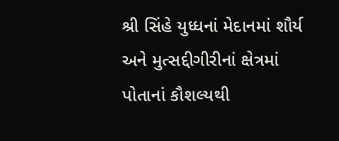શ્રી સિંહે યુધ્ધનાં મેદાનમાં શૌર્ય અને મુત્સદ્દીગીરીનાં ક્ષેત્રમાં પોતાનાં કૌશલ્યથી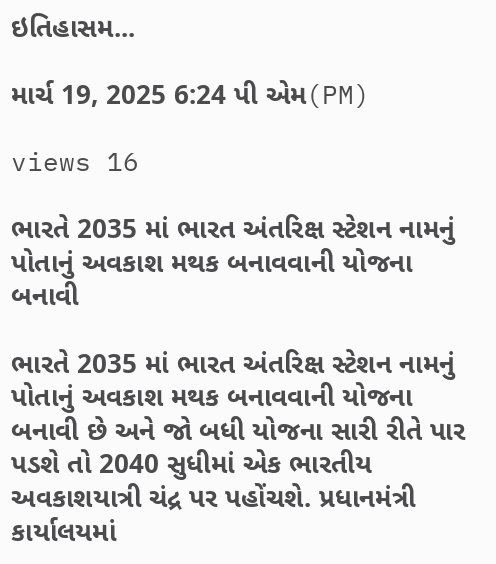ઇતિહાસમ...

માર્ચ 19, 2025 6:24 પી એમ(PM)

views 16

ભારતે 2035 માં ભારત અંતરિક્ષ સ્ટેશન નામનું પોતાનું અવકાશ મથક બનાવવાની યોજના બનાવી

ભારતે 2035 માં ભારત અંતરિક્ષ સ્ટેશન નામનું પોતાનું અવકાશ મથક બનાવવાની યોજના બનાવી છે અને જો બધી યોજના સારી રીતે પાર પડશે તો 2040 સુધીમાં એક ભારતીય અવકાશયાત્રી ચંદ્ર પર પહોંચશે. પ્રધાનમંત્રી કાર્યાલયમાં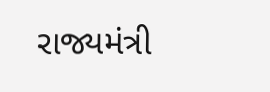રાજ્યમંત્રી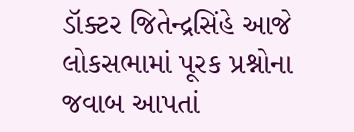ડૉક્ટર જિતેન્દ્રસિંહે આજે લોકસભામાં પૂરક પ્રશ્નોના જવાબ આપતાં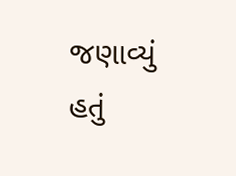જણાવ્યું હતું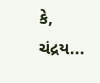કે, ચંદ્રય...